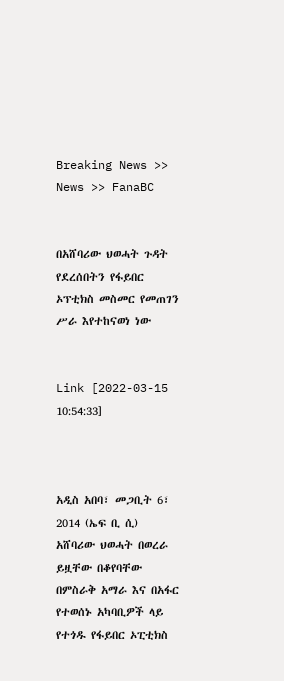Breaking News >> News >> FanaBC


በአሸባሪው ህወሓት ጉዳት የደረሰበትን የፋይበር ኦፕቲክስ መስመር የመጠገን ሥራ እየተከናወነ ነው


Link [2022-03-15 10:54:33]



አዲስ አበባ፣ መጋቢት 6፣ 2014 (ኤፍ ቢ ሲ) አሸባሪው ህወሓት በወረራ ይዟቸው በቆየባቸው በምስራቅ አማራ እና በአፋር የተወሰኑ አካባቢዎች ላይ የተጎዱ የፋይበር ኦፒቲክስ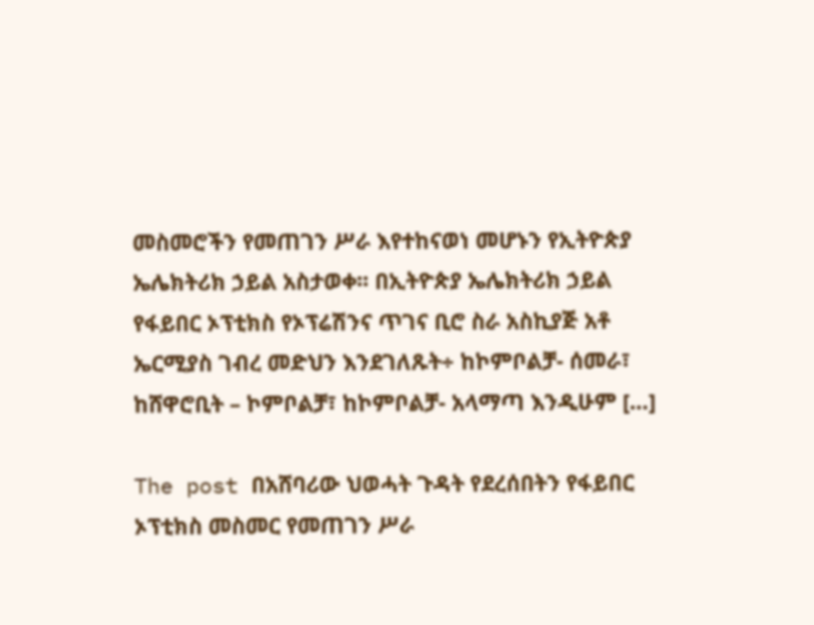መስመሮችን የመጠገን ሥራ እየተከናወነ መሆኑን የኢትዮጵያ ኤሌክትሪክ ኃይል አስታወቀ፡፡ በኢትዮጵያ ኤሌክትሪክ ኃይል የፋይበር ኦፕቲክስ የኦፕሬሽንና ጥገና ቢሮ ስራ አስኪያጅ አቶ ኤርሚያስ ገብረ መድህን እንደገለጹት÷ ከኮምቦልቻ- ሰመራ፣ ከሸዋሮቢት – ኮምቦልቻ፣ ከኮምቦልቻ- አላማጣ እንዲሁም […]

The post በአሸባሪው ህወሓት ጉዳት የደረሰበትን የፋይበር ኦፕቲክስ መስመር የመጠገን ሥራ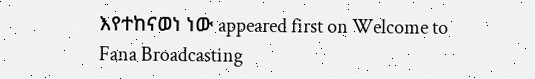እየተከናወነ ነው appeared first on Welcome to Fana Broadcasting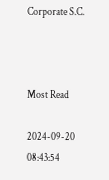Corporate S.C.



Most Read

2024-09-20 08:43:54